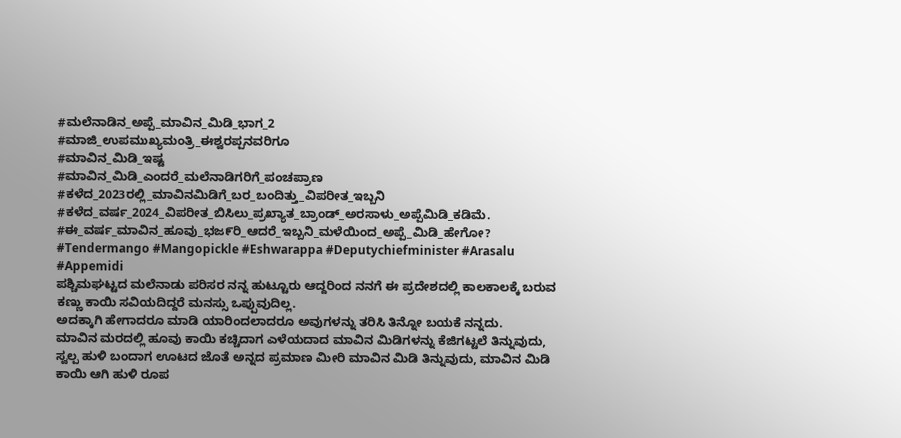#ಮಲೆನಾಡಿನ_ಅಪ್ಪೆ_ಮಾವಿನ_ಮಿಡಿ_ಭಾಗ_2
#ಮಾಜಿ_ಉಪಮುಖ್ಯಮಂತ್ರಿ_ಈಶ್ವರಪ್ಪನವರಿಗೂ
#ಮಾವಿನ_ಮಿಡಿ_ಇಷ್ಟ
#ಮಾವಿನ_ಮಿಡಿ_ಎಂದರೆ_ಮಲೆನಾಡಿಗರಿಗೆ_ಪಂಚಪ್ರಾಣ
#ಕಳೆದ_2023ರಲ್ಲಿ_ಮಾವಿನಮಿಡಿಗೆ_ಬರ_ಬಂದಿತ್ತು_ವಿಪರೀತ_ಇಬ್ಬನಿ
#ಕಳೆದ_ವರ್ಷ_2024_ವಿಪರೀತ_ಬಿಸಿಲು_ಪ್ರಖ್ಯಾತ_ಬ್ರಾಂಡ್_ಅರಸಾಳು_ಅಪ್ಪೆಮಿಡಿ_ಕಡಿಮೆ.
#ಈ_ವರ್ಷ_ಮಾವಿನ_ಹೂವು_ಭಜ೯ರಿ_ಆದರೆ_ಇಬ್ಬನಿ_ಮಳೆಯಿಂದ_ಅಪ್ಪೆ_ಮಿಡಿ_ಹೇಗೋ?
#Tendermango #Mangopickle #Eshwarappa #Deputychiefminister #Arasalu #Appemidi
ಪಶ್ಚಿಮಘಟ್ಟದ ಮಲೆನಾಡು ಪರಿಸರ ನನ್ನ ಹುಟ್ಟೂರು ಆದ್ದರಿಂದ ನನಗೆ ಈ ಪ್ರದೇಶದಲ್ಲಿ ಕಾಲಕಾಲಕ್ಕೆ ಬರುವ ಕಣ್ಣು ಕಾಯಿ ಸವಿಯದಿದ್ದರೆ ಮನಸ್ಸು ಒಪ್ಪುವುದಿಲ್ಲ.
ಅದಕ್ಕಾಗಿ ಹೇಗಾದರೂ ಮಾಡಿ ಯಾರಿಂದಲಾದರೂ ಅವುಗಳನ್ನು ತರಿಸಿ ತಿನ್ನೋ ಬಯಕೆ ನನ್ನದು.
ಮಾವಿನ ಮರದಲ್ಲಿ ಹೂವು ಕಾಯಿ ಕಚ್ಚಿದಾಗ ಎಳೆಯದಾದ ಮಾವಿನ ಮಿಡಿಗಳನ್ನು ಕೆಜಿಗಟ್ಟಲೆ ತಿನ್ನುವುದು, ಸ್ವಲ್ಪ ಹುಳಿ ಬಂದಾಗ ಊಟದ ಜೊತೆ ಅನ್ನದ ಪ್ರಮಾಣ ಮೀರಿ ಮಾವಿನ ಮಿಡಿ ತಿನ್ನುವುದು, ಮಾವಿನ ಮಿಡಿ ಕಾಯಿ ಆಗಿ ಹುಳಿ ರೂಪ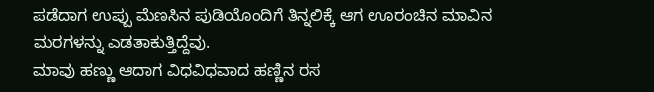ಪಡೆದಾಗ ಉಪ್ಪು ಮೆಣಸಿನ ಪುಡಿಯೊಂದಿಗೆ ತಿನ್ನಲಿಕ್ಕೆ ಆಗ ಊರಂಚಿನ ಮಾವಿನ ಮರಗಳನ್ನು ಎಡತಾಕುತ್ತಿದ್ದೆವು.
ಮಾವು ಹಣ್ಣು ಆದಾಗ ವಿಧವಿಧವಾದ ಹಣ್ಣಿನ ರಸ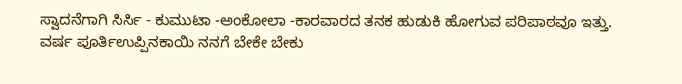ಸ್ವಾದನೆಗಾಗಿ ಸಿರ್ಸಿ - ಕುಮುಟಾ -ಅಂಕೋಲಾ -ಕಾರವಾರದ ತನಕ ಹುಡುಕಿ ಹೋಗುವ ಪರಿಪಾಠವೂ ಇತ್ತು.
ವರ್ಷ ಪೂರ್ತಿಉಪ್ಪಿನಕಾಯಿ ನನಗೆ ಬೇಕೇ ಬೇಕು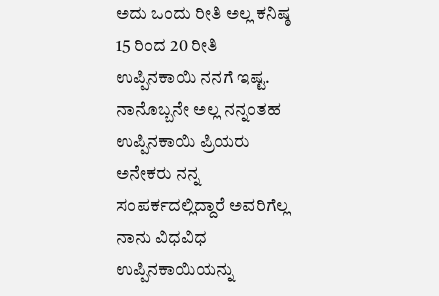ಅದು ಒಂದು ರೀತಿ ಅಲ್ಲ ಕನಿಷ್ಠ 15 ರಿಂದ 20 ರೀತಿ ಉಪ್ಪಿನಕಾಯಿ ನನಗೆ ಇಷ್ಟ.
ನಾನೊಬ್ಬನೇ ಅಲ್ಲ ನನ್ನಂತಹ ಉಪ್ಪಿನಕಾಯಿ ಪ್ರಿಯರು ಅನೇಕರು ನನ್ನ ಸಂಪರ್ಕದಲ್ಲಿದ್ದಾರೆ ಅವರಿಗೆಲ್ಲ ನಾನು ವಿಧವಿಧ ಉಪ್ಪಿನಕಾಯಿಯನ್ನು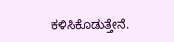ಕಳಿಸಿಕೊಡುತ್ತೇನೆ.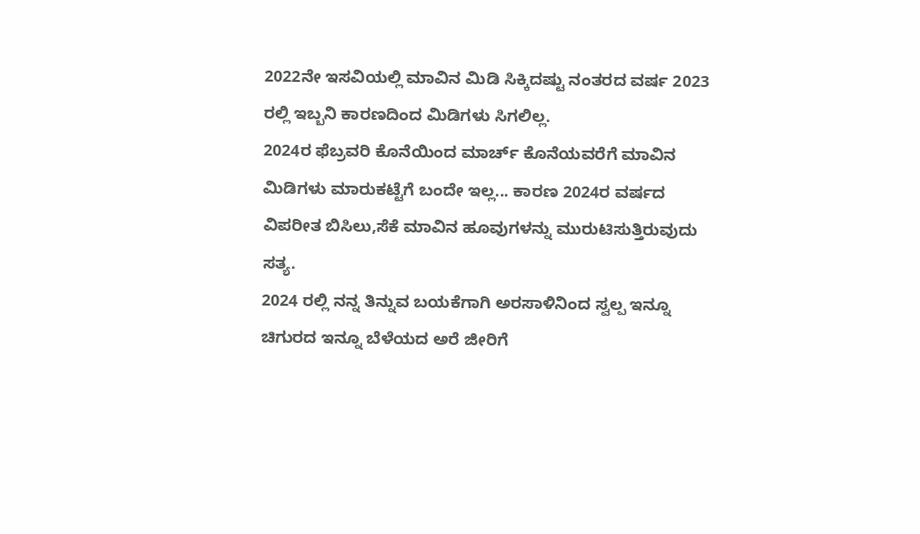2022ನೇ ಇಸವಿಯಲ್ಲಿ ಮಾವಿನ ಮಿಡಿ ಸಿಕ್ಕಿದಷ್ಟು ನಂತರದ ವರ್ಷ 2023 ರಲ್ಲಿ ಇಬ್ಬನಿ ಕಾರಣದಿಂದ ಮಿಡಿಗಳು ಸಿಗಲಿಲ್ಲ.
2024ರ ಫೆಬ್ರವರಿ ಕೊನೆಯಿಂದ ಮಾರ್ಚ್ ಕೊನೆಯವರೆಗೆ ಮಾವಿನ ಮಿಡಿಗಳು ಮಾರುಕಟ್ಟೆಗೆ ಬಂದೇ ಇಲ್ಲ... ಕಾರಣ 2024ರ ವರ್ಷದ ವಿಪರೀತ ಬಿಸಿಲು,ಸೆಕೆ ಮಾವಿನ ಹೂವುಗಳನ್ನು ಮುರುಟಿಸುತ್ತಿರುವುದು ಸತ್ಯ.
2024 ರಲ್ಲಿ ನನ್ನ ತಿನ್ನುವ ಬಯಕೆಗಾಗಿ ಅರಸಾಳಿನಿಂದ ಸ್ವಲ್ಪ ಇನ್ನೂ ಚಿಗುರದ ಇನ್ನೂ ಬೆಳೆಯದ ಅರೆ ಜೀರಿಗೆ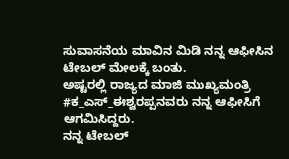ಸುವಾಸನೆಯ ಮಾವಿನ ಮಿಡಿ ನನ್ನ ಆಫೀಸಿನ ಟೇಬಲ್ ಮೇಲಕ್ಕೆ ಬಂತು.
ಅಷ್ಟರಲ್ಲಿ ರಾಜ್ಯದ ಮಾಜಿ ಮುಖ್ಯಮಂತ್ರಿ #ಕ_ಎಸ್_ಈಶ್ವರಪ್ಪನವರು ನನ್ನ ಆಫೀಸಿಗೆ ಆಗಮಿಸಿದ್ದರು.
ನನ್ನ ಟೇಬಲ್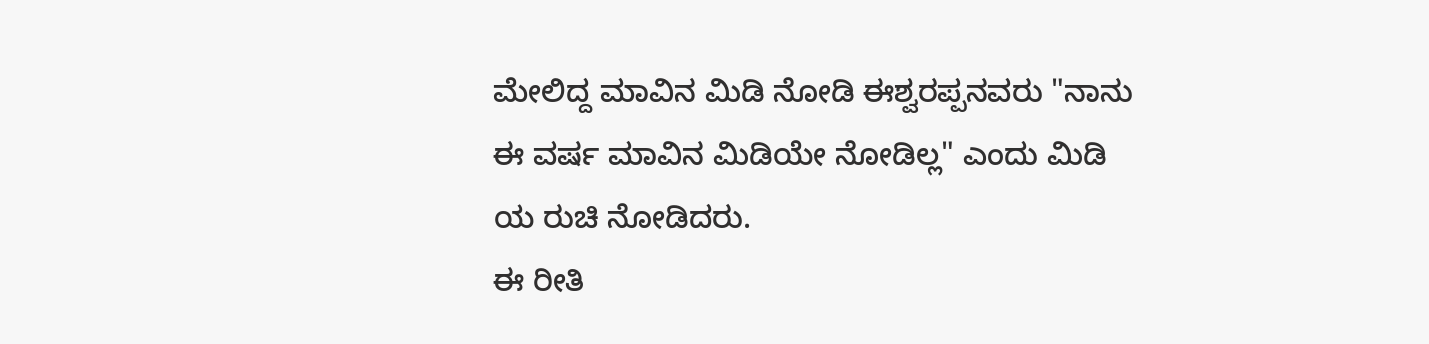ಮೇಲಿದ್ದ ಮಾವಿನ ಮಿಡಿ ನೋಡಿ ಈಶ್ವರಪ್ಪನವರು "ನಾನು ಈ ವರ್ಷ ಮಾವಿನ ಮಿಡಿಯೇ ನೋಡಿಲ್ಲ" ಎಂದು ಮಿಡಿ ಯ ರುಚಿ ನೋಡಿದರು.
ಈ ರೀತಿ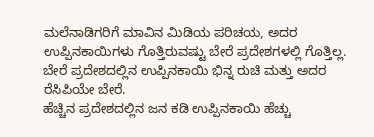ಮಲೆನಾಡಿಗರಿಗೆ ಮಾವಿನ ಮಿಡಿಯ ಪರಿಚಯ, ಅದರ ಉಪ್ಪಿನಕಾಯಿಗಳು ಗೊತ್ತಿರುವಷ್ಟು ಬೇರೆ ಪ್ರದೇಶಗಳಲ್ಲಿ ಗೊತ್ತಿಲ್ಲ.
ಬೇರೆ ಪ್ರದೇಶದಲ್ಲಿನ ಉಪ್ಪಿನಕಾಯಿ ಭಿನ್ನ ರುಚಿ ಮತ್ತು ಅದರ ರೆಸಿಪಿಯೇ ಬೇರೆ.
ಹೆಚ್ಚಿನ ಪ್ರದೇಶದಲ್ಲಿನ ಜನ ಕಡಿ ಉಪ್ಪಿನಕಾಯಿ ಹೆಚ್ಚು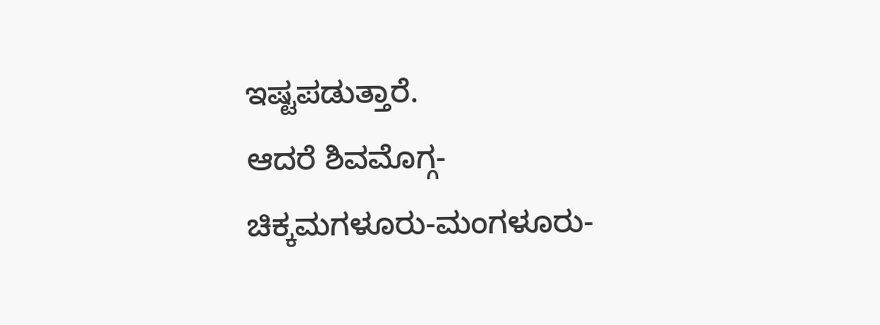ಇಷ್ಟಪಡುತ್ತಾರೆ.
ಆದರೆ ಶಿವಮೊಗ್ಗ- ಚಿಕ್ಕಮಗಳೂರು-ಮಂಗಳೂರು-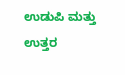ಉಡುಪಿ ಮತ್ತು ಉತ್ತರ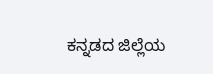ಕನ್ನಡದ ಜಿಲ್ಲೆಯ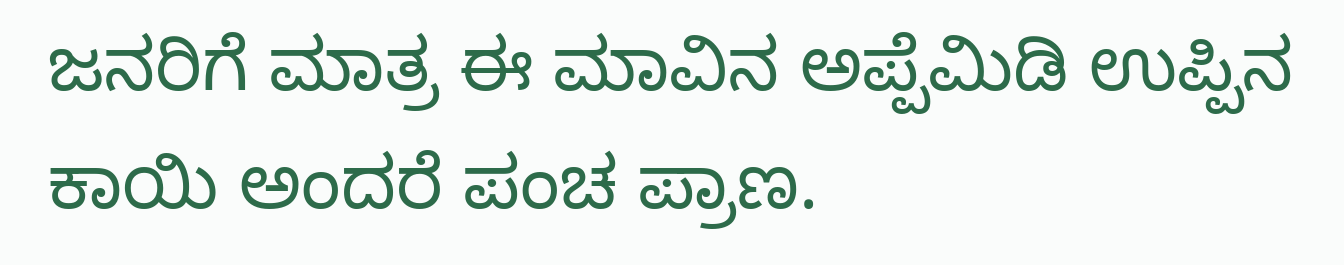ಜನರಿಗೆ ಮಾತ್ರ ಈ ಮಾವಿನ ಅಪ್ಪೆಮಿಡಿ ಉಪ್ಪಿನ ಕಾಯಿ ಅಂದರೆ ಪಂಚ ಪ್ರಾಣ.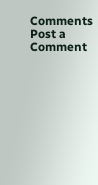Comments
Post a Comment